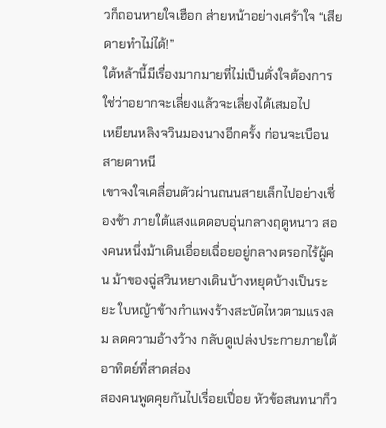วก็ถอนหายใจเฮือก ส่ายหน้าอย่างเศร้าใจ “เสียดายทำไม่ได้!”
ใต้หล้านี้มีเรื่องมากมายที่ไม่เป็นดั่งใจต้องการ ใช่ว่าอยากจะเลี่ยงแล้วจะเลี่ยงได้เสมอไป
เหยียนหลิงจวินมองนางอีกครั้ง ก่อนจะเบือนสายตาหนี
เขาจงใจเคลื่อนตัวผ่านถนนสายเล็กไปอย่างเชื่องช้า ภายใต้แสงแดดอบอุ่นกลางฤดูหนาว สองคนหนึ่งม้าเดินเอื่อยเฉื่อยอยู่กลางตรอกไร้ผู้คน ม้าของฉู่สวินหยางเดินบ้างหยุดบ้างเป็นระยะ ใบหญ้าข้างกำแพงร้างสะบัดไหวตามแรงลม ลดความอ้างว้าง กลับดูเปล่งประกายภายใต้อาทิตย์ที่สาดส่อง
สองคนพูดคุยกันไปเรื่อยเปื่อย หัวข้อสนทนาก็ว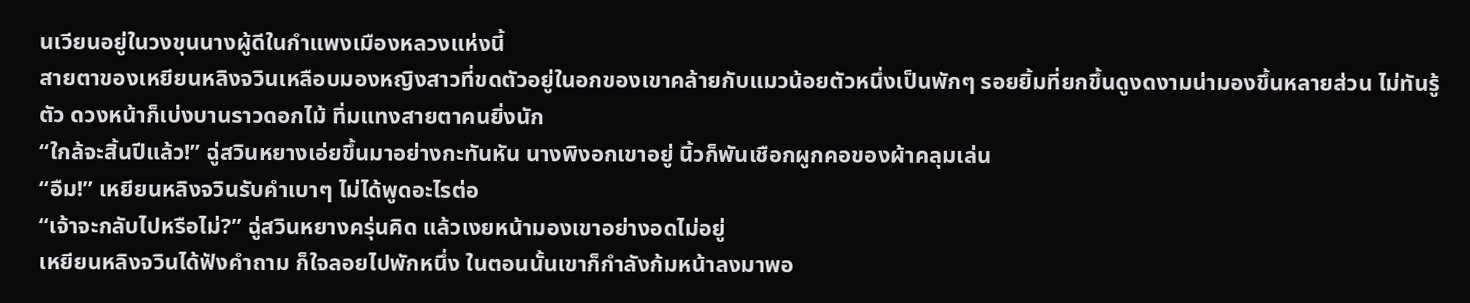นเวียนอยู่ในวงขุนนางผู้ดีในกำแพงเมืองหลวงแห่งนี้
สายตาของเหยียนหลิงจวินเหลือบมองหญิงสาวที่ขดตัวอยู่ในอกของเขาคล้ายกับแมวน้อยตัวหนึ่งเป็นพักๆ รอยยิ้มที่ยกขึ้นดูงดงามน่ามองขึ้นหลายส่วน ไม่ทันรู้ตัว ดวงหน้าก็เบ่งบานราวดอกไม้ ทิ่มแทงสายตาคนยิ่งนัก
“ใกล้จะสิ้นปีแล้ว!” ฉู่สวินหยางเอ่ยขึ้นมาอย่างกะทันหัน นางพิงอกเขาอยู่ นิ้วก็พันเชือกผูกคอของผ้าคลุมเล่น
“อืม!” เหยียนหลิงจวินรับคำเบาๆ ไม่ได้พูดอะไรต่อ
“เจ้าจะกลับไปหรือไม่?” ฉู่สวินหยางครุ่นคิด แล้วเงยหน้ามองเขาอย่างอดไม่อยู่
เหยียนหลิงจวินได้ฟังคำถาม ก็ใจลอยไปพักหนึ่ง ในตอนนั้นเขาก็กำลังก้มหน้าลงมาพอ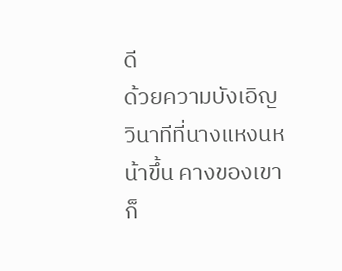ดี
ด้วยความบังเอิญ วินาทีที่นางแหงนหน้าขึ้น คางของเขาก็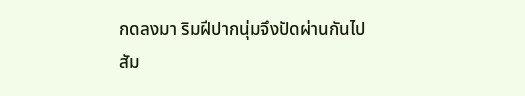กดลงมา ริมฝีปากนุ่มจึงปัดผ่านกันไป
สัม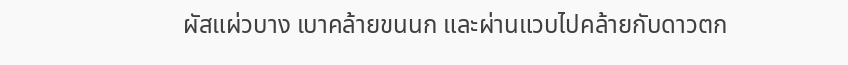ผัสแผ่วบาง เบาคล้ายขนนก และผ่านแวบไปคล้ายกับดาวตก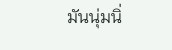มันนุ่มนิ่